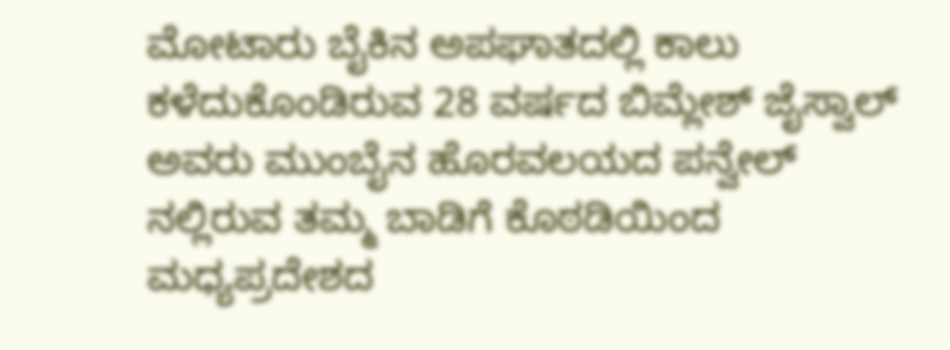ಮೋಟಾರು ಬೈಕಿನ ಅಪಘಾತದಲ್ಲಿ ಕಾಲು ಕಳೆದುಕೊಂಡಿರುವ 28 ವರ್ಷದ ಬಿಮ್ಲೇಶ್ ಜೈಸ್ವಾಲ್ ಅವರು ಮುಂಬೈನ ಹೊರವಲಯದ ಪನ್ವೇಲ್ ನಲ್ಲಿರುವ ತಮ್ಮ ಬಾಡಿಗೆ ಕೊಠಡಿಯಿಂದ ಮಧ್ಯಪ್ರದೇಶದ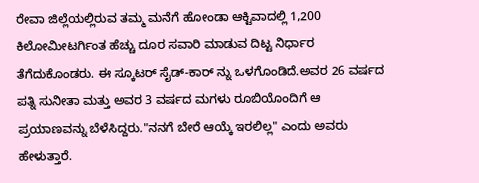ರೇವಾ ಜಿಲ್ಲೆಯಲ್ಲಿರುವ ತಮ್ಮ ಮನೆಗೆ ಹೋಂಡಾ ಆಕ್ಟಿವಾದಲ್ಲಿ 1,200 ಕಿಲೋಮೀಟರ್ಗಿಂತ ಹೆಚ್ಚು ದೂರ ಸವಾರಿ ಮಾಡುವ ದಿಟ್ಟ ನಿರ್ಧಾರ ತೆಗೆದುಕೊಂಡರು. ಈ ಸ್ಕೂಟರ್ ಸೈಡ್-ಕಾರ್ ನ್ನು ಒಳಗೊಂಡಿದೆ.ಅವರ 26 ವರ್ಷದ ಪತ್ನಿ ಸುನೀತಾ ಮತ್ತು ಅವರ 3 ವರ್ಷದ ಮಗಳು ರೂಬಿಯೊಂದಿಗೆ ಆ ಪ್ರಯಾಣವನ್ನು ಬೆಳೆಸಿದ್ದರು."ನನಗೆ ಬೇರೆ ಆಯ್ಕೆ ಇರಲಿಲ್ಲ" ಎಂದು ಅವರು ಹೇಳುತ್ತಾರೆ.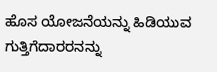ಹೊಸ ಯೋಜನೆಯನ್ನು ಹಿಡಿಯುವ ಗುತ್ತಿಗೆದಾರರನನ್ನು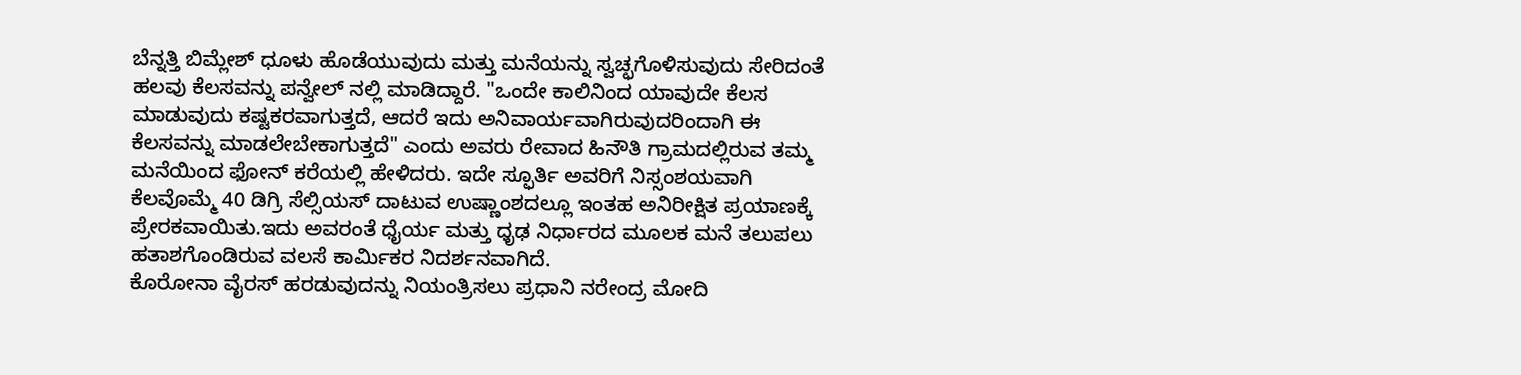ಬೆನ್ನತ್ತಿ ಬಿಮ್ಲೇಶ್ ಧೂಳು ಹೊಡೆಯುವುದು ಮತ್ತು ಮನೆಯನ್ನು ಸ್ವಚ್ಛಗೊಳಿಸುವುದು ಸೇರಿದಂತೆ ಹಲವು ಕೆಲಸವನ್ನು ಪನ್ವೇಲ್ ನಲ್ಲಿ ಮಾಡಿದ್ದಾರೆ. "ಒಂದೇ ಕಾಲಿನಿಂದ ಯಾವುದೇ ಕೆಲಸ ಮಾಡುವುದು ಕಷ್ಟಕರವಾಗುತ್ತದೆ, ಆದರೆ ಇದು ಅನಿವಾರ್ಯವಾಗಿರುವುದರಿಂದಾಗಿ ಈ ಕೆಲಸವನ್ನು ಮಾಡಲೇಬೇಕಾಗುತ್ತದೆ" ಎಂದು ಅವರು ರೇವಾದ ಹಿನೌತಿ ಗ್ರಾಮದಲ್ಲಿರುವ ತಮ್ಮ ಮನೆಯಿಂದ ಫೋನ್ ಕರೆಯಲ್ಲಿ ಹೇಳಿದರು. ಇದೇ ಸ್ಫೂರ್ತಿ ಅವರಿಗೆ ನಿಸ್ಸಂಶಯವಾಗಿ ಕೆಲವೊಮ್ಮೆ 40 ಡಿಗ್ರಿ ಸೆಲ್ಸಿಯಸ್ ದಾಟುವ ಉಷ್ಣಾಂಶದಲ್ಲೂ ಇಂತಹ ಅನಿರೀಕ್ಷಿತ ಪ್ರಯಾಣಕ್ಕೆ ಪ್ರೇರಕವಾಯಿತು.ಇದು ಅವರಂತೆ ಧೈರ್ಯ ಮತ್ತು ಧೃಢ ನಿರ್ಧಾರದ ಮೂಲಕ ಮನೆ ತಲುಪಲು ಹತಾಶಗೊಂಡಿರುವ ವಲಸೆ ಕಾರ್ಮಿಕರ ನಿದರ್ಶನವಾಗಿದೆ.
ಕೊರೋನಾ ವೈರಸ್ ಹರಡುವುದನ್ನು ನಿಯಂತ್ರಿಸಲು ಪ್ರಧಾನಿ ನರೇಂದ್ರ ಮೋದಿ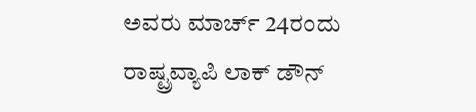ಅವರು ಮಾರ್ಚ್ 24ರಂದು ರಾಷ್ಟ್ರವ್ಯಾಪಿ ಲಾಕ್ ಡೌನ್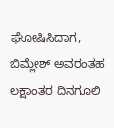ಘೋಷಿಸಿದಾಗ, ಬಿಮ್ಲೇಶ್ ಅವರಂತಹ ಲಕ್ಷಾಂತರ ದಿನಗೂಲಿ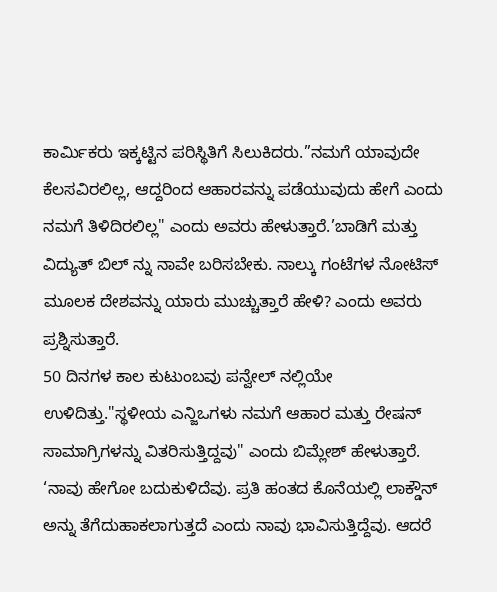ಕಾರ್ಮಿಕರು ಇಕ್ಕಟ್ಟಿನ ಪರಿಸ್ಥಿತಿಗೆ ಸಿಲುಕಿದರು.”ನಮಗೆ ಯಾವುದೇ ಕೆಲಸವಿರಲಿಲ್ಲ, ಆದ್ದರಿಂದ ಆಹಾರವನ್ನು ಪಡೆಯುವುದು ಹೇಗೆ ಎಂದು ನಮಗೆ ತಿಳಿದಿರಲಿಲ್ಲ" ಎಂದು ಅವರು ಹೇಳುತ್ತಾರೆ.’ಬಾಡಿಗೆ ಮತ್ತು ವಿದ್ಯುತ್ ಬಿಲ್ ನ್ನು ನಾವೇ ಬರಿಸಬೇಕು. ನಾಲ್ಕು ಗಂಟೆಗಳ ನೋಟಿಸ್ ಮೂಲಕ ದೇಶವನ್ನು ಯಾರು ಮುಚ್ಚುತ್ತಾರೆ ಹೇಳಿ? ಎಂದು ಅವರು ಪ್ರಶ್ನಿಸುತ್ತಾರೆ.
50 ದಿನಗಳ ಕಾಲ ಕುಟುಂಬವು ಪನ್ವೇಲ್ ನಲ್ಲಿಯೇ ಉಳಿದಿತ್ತು."ಸ್ಥಳೀಯ ಎನ್ಜಿಒಗಳು ನಮಗೆ ಆಹಾರ ಮತ್ತು ರೇಷನ್ ಸಾಮಾಗ್ರಿಗಳನ್ನು ವಿತರಿಸುತ್ತಿದ್ದವು" ಎಂದು ಬಿಮ್ಲೇಶ್ ಹೇಳುತ್ತಾರೆ. ‘ನಾವು ಹೇಗೋ ಬದುಕುಳಿದೆವು. ಪ್ರತಿ ಹಂತದ ಕೊನೆಯಲ್ಲಿ ಲಾಕ್ಡೌನ್ ಅನ್ನು ತೆಗೆದುಹಾಕಲಾಗುತ್ತದೆ ಎಂದು ನಾವು ಭಾವಿಸುತ್ತಿದ್ದೆವು. ಆದರೆ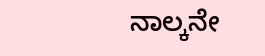ನಾಲ್ಕನೇ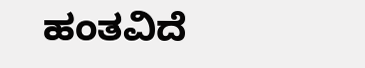ಹಂತವಿದೆ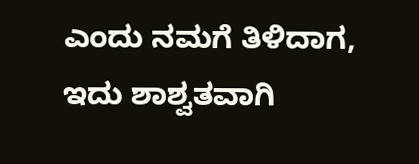ಎಂದು ನಮಗೆ ತಿಳಿದಾಗ, ಇದು ಶಾಶ್ವತವಾಗಿ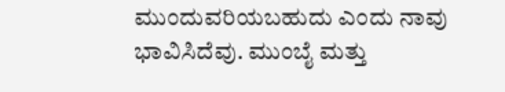ಮುಂದುವರಿಯಬಹುದು ಎಂದು ನಾವು ಭಾವಿಸಿದೆವು. ಮುಂಬೈ ಮತ್ತು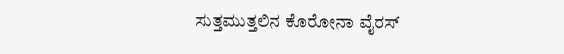ಸುತ್ತಮುತ್ತಲಿನ ಕೊರೋನಾ ವೈರಸ್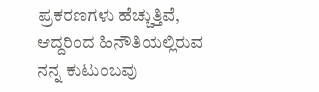ಪ್ರಕರಣಗಳು ಹೆಚ್ಚುತ್ತಿವೆ, ಆದ್ದರಿಂದ ಹಿನೌತಿಯಲ್ಲಿರುವ ನನ್ನ ಕುಟುಂಬವು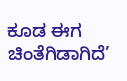ಕೂಡ ಈಗ ಚಿಂತೆಗಿಡಾಗಿದೆ’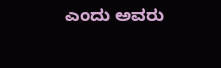ಎಂದು ಅವರು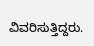ವಿವರಿಸುತ್ತಿದ್ದರು.